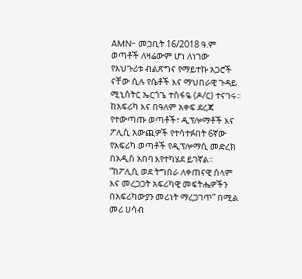AMN- መጋቢት 16/2018 ዓ.ም
ወጣቶች ለዛሬውም ሆነ ለነገው የአህጉሪቱ ብልጽግና የማይተኩ አጋሮች ናቸው ሲሉ የሴቶች እና ማህበራዊ ጉዳይ ሚኒስትር ኤርጎጌ ተስፋዬ (ዶ/ር) ተናገሩ፡፡
ከአፍሪካ እና በዓለም አቀፍ ደረጃ የተውጣጡ ወጣቶች፣ ዲፕሎማቶች እና ፖሊሲ አውጪዎች የተሳተፉበት 6ኛው የአፍሪካ ወጣቶች የዲፕሎማሲ መድረክ በአዲስ አበባ እየተካሄደ ይገኛል።
“ከፖሊሲ ወደ ትግበራ ለቀጠናዊ ሰላም እና መረጋጋት አፍሪካዊ መፍትሔዎችን በአፍሪካውያን መሪነት ማረጋገጥ” በሚል መሪ ሀሳብ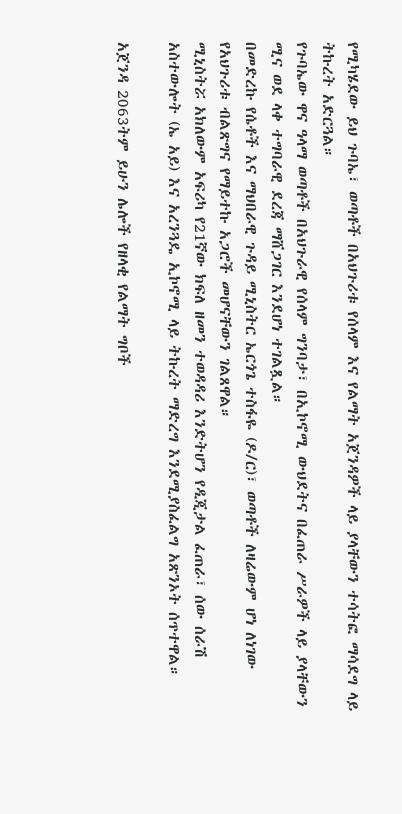የሚካሄደው ይህ ጉባኤ፣ ወጣቶች በአህጉሪቱ የሰላም እና የልማት አጀንዳዎች ላይ ያላቸውን ተሳትፎ ማሳደግ ላይ ትኩረት አድርጓል።
የጉባኤው ዋና ዓላማ ወጣቶች በአህጉራዊ የሰላም ግንባታ፣ በኢኮኖሚ ውህደትና በፈጠራ ሥራዎች ላይ ያላቸውን ሚና ወደ ላቀ ተግባራዊ ደረጃ ማሸጋገር እንደሆነ ተገልጿል።
በመድረኩ የሴቶች እና ማህበራዊ ጉዳይ ሚኒስትር ኤርጎጌ ተስፋዬ (ዶ/ር)፣ ወጣቶች ለዛሬውም ሆነ ለነገው የአህጉሪቱ ብልጽግና የማይተኩ አጋሮች መሆናቸውን ገልጸዋል።
ሚኒስትሯ አክለውም አፍሪካ የ21ኛው ክፍለ ዘመን ተወዳዳሪ እንድትሆን የዲጂታል ፈጠራ፣ ሰው ሰራሽ አስተውሎት (ኤ አይ) እና አረንጓዴ ኢኮኖሚ ላይ ትኩረት ማድረግ እንደሚያስፈልግ አጽንኦት ሰጥተዋል።

አጀንዳ 2063ትም ይሁን ሌሎች የዘላቂ የልማት ግቦች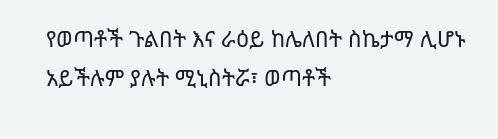የወጣቶች ጉልበት እና ራዕይ ከሌለበት ስኬታማ ሊሆኑ አይችሉም ያሉት ሚኒስትሯ፣ ወጣቶች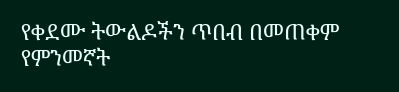የቀደሙ ትውልዶችን ጥበብ በመጠቀም የምንመኛት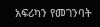አፍሪካን የመገንባት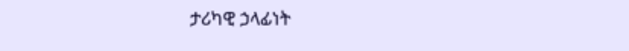ታሪካዊ ኃላፊነት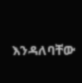እንዳለባቸው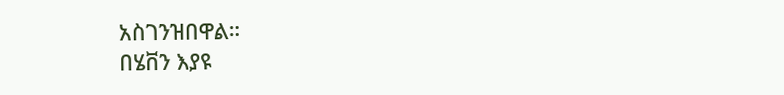አስገንዝበዋል።
በሄቨን እያዩ